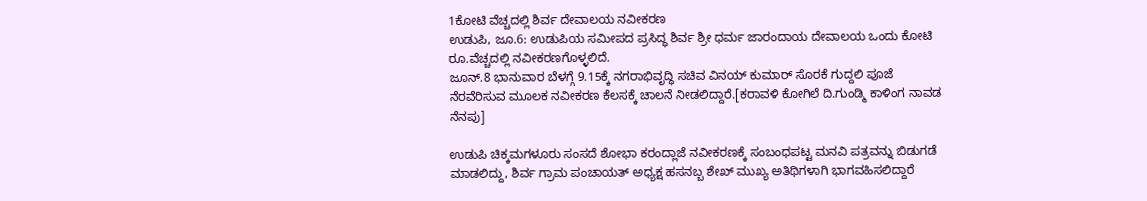1ಕೋಟಿ ವೆಚ್ಚದಲ್ಲಿ ಶಿರ್ವ ದೇವಾಲಯ ನವೀಕರಣ
ಉಡುಪಿ, ಜೂ.6: ಉಡುಪಿಯ ಸಮೀಪದ ಪ್ರಸಿದ್ಧ ಶಿರ್ವ ಶ್ರೀ ಧರ್ಮ ಜಾರಂದಾಯ ದೇವಾಲಯ ಒಂದು ಕೋಟಿ ರೂ.ವೆಚ್ಚದಲ್ಲಿ ನವೀಕರಣಗೊಳ್ಳಲಿದೆ.
ಜೂನ್.8 ಭಾನುವಾರ ಬೆಳಗ್ಗೆ 9.15ಕ್ಕೆ ನಗರಾಭಿವೃದ್ಧಿ ಸಚಿವ ವಿನಯ್ ಕುಮಾರ್ ಸೊರಕೆ ಗುದ್ದಲಿ ಪೂಜೆ ನೆರವೆರಿಸುವ ಮೂಲಕ ನವೀಕರಣ ಕೆಲಸಕ್ಕೆ ಚಾಲನೆ ನೀಡಲಿದ್ದಾರೆ.[ಕರಾವಳಿ ಕೋಗಿಲೆ ದಿ.ಗುಂಡ್ಮಿ ಕಾಳಿಂಗ ನಾವಡ ನೆನಪು]

ಉಡುಪಿ ಚಿಕ್ಕಮಗಳೂರು ಸಂಸದೆ ಶೋಭಾ ಕರಂದ್ಲಾಜೆ ನವೀಕರಣಕ್ಕೆ ಸಂಬಂಧಪಟ್ಟ ಮನವಿ ಪತ್ರವನ್ನು ಬಿಡುಗಡೆ ಮಾಡಲಿದ್ದು, ಶಿರ್ವ ಗ್ರಾಮ ಪಂಚಾಯತ್ ಅಧ್ಯಕ್ಷ ಹಸನಬ್ಬ ಶೇಖ್ ಮುಖ್ಯ ಅತಿಥಿಗಳಾಗಿ ಭಾಗವಹಿಸಲಿದ್ದಾರೆ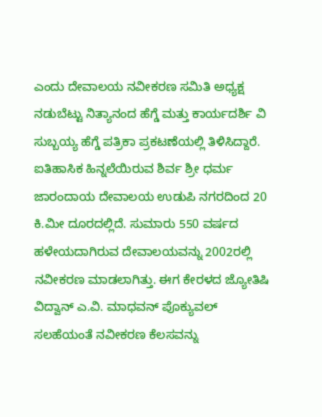ಎಂದು ದೇವಾಲಯ ನವೀಕರಣ ಸಮಿತಿ ಅಧ್ಯಕ್ಷ ನಡುಬೆಟ್ಟು ನಿತ್ಯಾನಂದ ಹೆಗ್ಡೆ ಮತ್ತು ಕಾರ್ಯದರ್ಶಿ ವಿ ಸುಬ್ಬಯ್ಯ ಹೆಗ್ಡೆ ಪತ್ರಿಕಾ ಪ್ರಕಟಣೆಯಲ್ಲಿ ತಿಳಿಸಿದ್ದಾರೆ.
ಐತಿಹಾಸಿಕ ಹಿನ್ನಲೆಯಿರುವ ಶಿರ್ವ ಶ್ರೀ ಧರ್ಮ ಜಾರಂದಾಯ ದೇವಾಲಯ ಉಡುಪಿ ನಗರದಿಂದ 20 ಕಿ.ಮೀ ದೂರದಲ್ಲಿದೆ. ಸುಮಾರು 550 ವರ್ಷದ ಹಳೇಯದಾಗಿರುವ ದೇವಾಲಯವನ್ನು 2002ರಲ್ಲಿ ನವೀಕರಣ ಮಾಡಲಾಗಿತ್ತು. ಈಗ ಕೇರಳದ ಜ್ಯೋತಿಷಿ ವಿದ್ವಾನ್ ಎ.ವಿ. ಮಾಧವನ್ ಪೊಕ್ಯುವಲ್ ಸಲಹೆಯಂತೆ ನವೀಕರಣ ಕೆಲಸವನ್ನು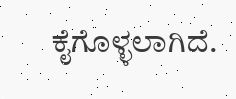ಕೈಗೊಳ್ಳಲಾಗಿದೆ.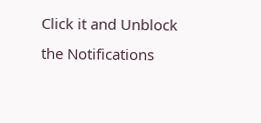Click it and Unblock the Notifications